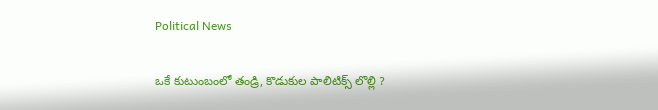Political News

ఒకే కుటుంబంలో తండ్రి, కొడుకుల పాలిటిక్స్ లొల్లి ?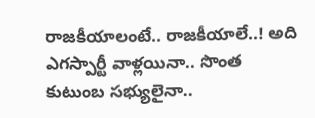రాజ‌కీయాలంటే.. రాజ‌కీయాలే..! అది ఎగ‌స్పార్టీ వాళ్ల‌యినా.. సొంత కుటుంబ స‌భ్యులైనా..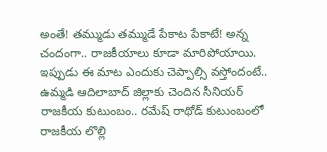అంతే! త‌మ్ముడు త‌మ్ముడే పేకాట పేకాటే! అన్న చందంగా.. రాజకీయాలు కూడా మారిపోయాయి. ఇప్పుడు ఈ మాట ఎందుకు చెప్పాల్సి వ‌స్తోందంటే.. ఉమ్మ‌డి ఆదిలాబాద్ జిల్లాకు చెందిన సీనియ‌ర్ రాజ‌కీయ కుటుంబం.. ర‌మేష్ రాథోడ్ కుటుంబంలో రాజ‌కీయ లొల్లి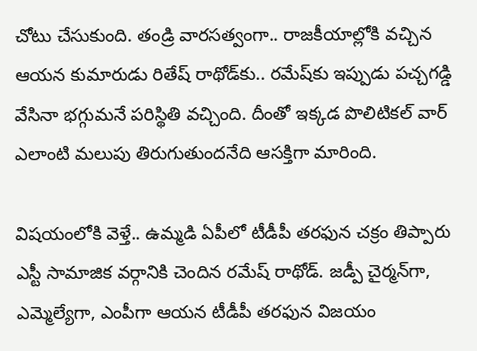చోటు చేసుకుంది. తండ్రి వార‌స‌త్వంగా.. రాజకీయాల్లోకి వ‌చ్చిన ఆయ‌న కుమారుడు రితేష్ రాథోడ్‌కు.. ర‌మేష్‌కు ఇప్పుడు ప‌చ్చ‌గ‌డ్డి వేసినా భ‌గ్గుమ‌నే ప‌రిస్థితి వ‌చ్చింది. దీంతో ఇక్క‌డ పొలిటిక‌ల్ వార్ ఎలాంటి మ‌లుపు తిరుగుతుంద‌నేది ఆస‌క్తిగా మారింది.

విష‌యంలోకి వెళ్తే.. ఉమ్మ‌డి ఏపీలో టీడీపీ త‌ర‌ఫున చ‌క్రం తిప్పారు ఎస్టీ సామాజిక వ‌ర్గానికి చెందిన ర‌మేష్ రాథోడ్‌. జ‌డ్పీ చైర్మ‌న్‌గా, ఎమ్మెల్యేగా, ఎంపీగా ఆయ‌న టీడీపీ త‌ర‌ఫున విజ‌యం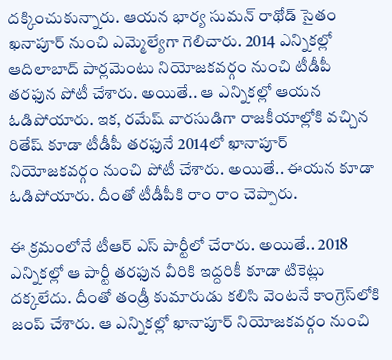ద‌క్కించుకున్నారు. ఆయ‌న భార్య సుమ‌న్ రాథోడ్ సైతం ఖ‌నాపూర్ నుంచి ఎమ్మెల్యేగా గెలిచారు. 2014 ఎన్నిక‌ల్లో ఆదిలాబాద్ పార్ల‌మెంటు నియోజ‌క‌వ‌ర్గం నుంచి టీడీపీ త‌ర‌ఫున పోటీ చేశారు. అయితే.. ఆ ఎన్నిక‌ల్లో ఆయ‌న ఓడిపోయారు. ఇక‌, ర‌మేష్ వార‌సుడిగా రాజ‌కీయాల్లోకి వ‌చ్చిన రితేష్ కూడా టీడీపీ త‌రఫునే 2014లో ఖానాపూర్ నియోజ‌క‌వ‌ర్గం నుంచి పోటీ చేశారు. అయితే.. ఈయ‌న కూడా ఓడిపోయారు. దీంతో టీడీపీకి రాం రాం చెప్పారు.

ఈ క్ర‌మంలోనే టీఆర్ ఎస్ పార్టీలో చేరారు. అయితే.. 2018 ఎన్నిక‌ల్లో ఆ పార్టీ త‌ర‌ఫున వీరికి ఇద్ద‌రికీ కూడా టికెట్లు ద‌క్క‌లేదు. దీంతో తండ్రీ కుమారుడు క‌లిసి వెంట‌నే కాంగ్రెస్‌లోకి జంప్ చేశారు. ఆ ఎన్నిక‌ల్లో ఖానాపూర్ నియోజ‌క‌వ‌ర్గం నుంచి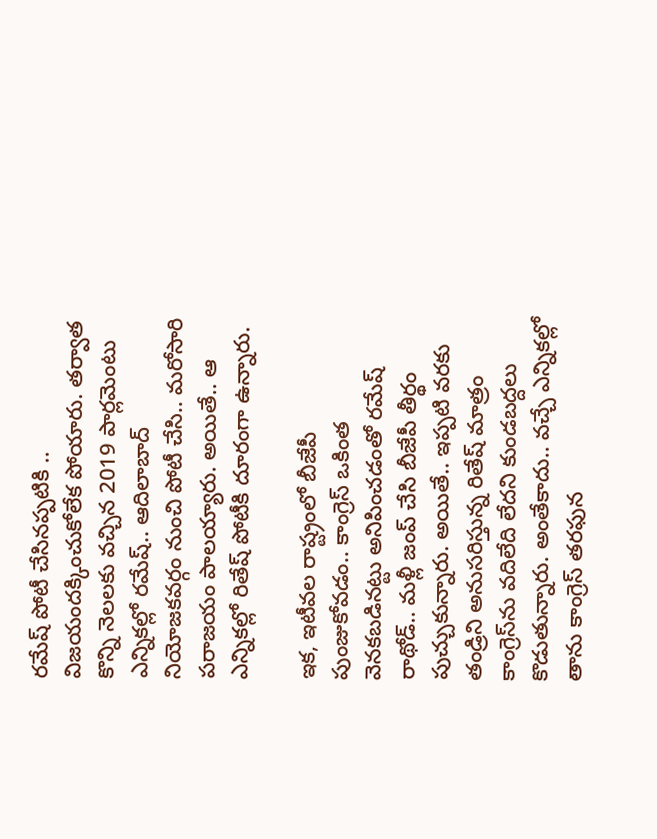ర‌మేష్ పోటీ చేసిన‌ప్ప‌టికి .. విజ‌యంద‌క్కించుకోలేక పోయారు. త‌ర్వాత కొన్ని నెల‌ల‌కు వ‌చ్చిన 2019 పార్ల‌మెంటు ఎన్నిక‌ల్లో ర‌మేష్‌.. ఆదిలాబాద్ నియోజ‌క‌వ‌ర్గం నుంచి పోటీ చేసి.. మ‌రోసారి ప‌రాజ‌యం పాల‌య్యారు. అయితే.. ఆ ఎన్నిక‌ల్లో రితేష్ పోటీకి దూరంగా ఉన్నారు.

ఇక‌, ఇటీవ‌ల రాష్ట్రంలో బీజేపీ పుంజుకోవ‌డం.. కాంగ్రెస్ ఒకింత వెన‌క‌బ‌డిన‌ట్టు అనిపించ‌డంతో ర‌మేష్ రాథోడ్‌.. మ‌ళ్లీ జంప్ చేసి బీజేపీ తీర్థం పుచ్చుకున్నారు. అయితే.. ఇప్ప‌టి వ‌ర‌కు తండ్రిని అనుస‌రిస్తున్న రితేష్ మాత్రం కాంగ్రెస్‌ను వ‌దిలేది లేద‌ని కుండ‌బ‌ద్ద‌లు కొడుతున్నారు. అంతేకాదు.. వ‌చ్చే ఎన్నిక‌ల్లో తాను కాంగ్రెస్ త‌ర‌ఫున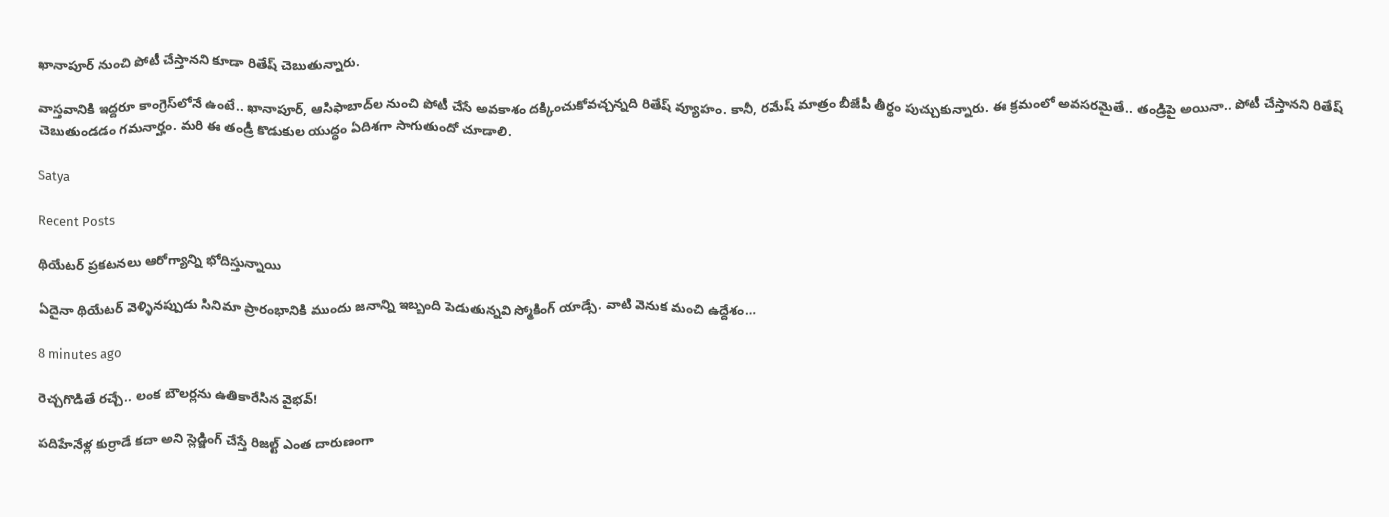ఖానాపూర్ నుంచి పోటీ చేస్తాన‌ని కూడా రితేష్ చెబుతున్నారు.

వాస్త‌వానికి ఇద్ద‌రూ కాంగ్రెస్‌లోనే ఉంటే.. ఖానాపూర్‌, ఆసిఫాబాద్‌ల నుంచి పోటీ చేసే అవ‌కాశం ద‌క్కించుకోవ‌చ్చ‌న్న‌ది రితేష్ వ్యూహం. కానీ, ర‌మేష్ మాత్రం బీజేపీ తీర్థం పుచ్చుకున్నారు. ఈ క్ర‌మంలో అవ‌స‌రమైతే.. తండ్రిపై అయినా.. పోటీ చేస్తాన‌ని రితేష్ చెబుతుండ‌డం గ‌మ‌నార్హం. మ‌రి ఈ తండ్రీ కొడుకుల యుద్ధం ఏదిశ‌గా సాగుతుందో చూడాలి.

Satya

Recent Posts

థియేటర్ ప్రకటనలు ఆరోగ్యాన్ని భోదిస్తున్నాయి

ఏదైనా థియేటర్ వెళ్ళినప్పుడు సినిమా ప్రారంభానికి ముందు జనాన్ని ఇబ్బంది పెడుతున్నవి స్మోకింగ్ యాడ్సే. వాటి వెనుక మంచి ఉద్దేశం…

8 minutes ago

రెచ్చగొడితే రచ్చే.. లంక బౌలర్లను ఉతికారేసిన వైభవ్!

పదిహేనేళ్ల కుర్రాడే కదా అని స్లెడ్జింగ్ చేస్తే రిజల్ట్ ఎంత దారుణంగా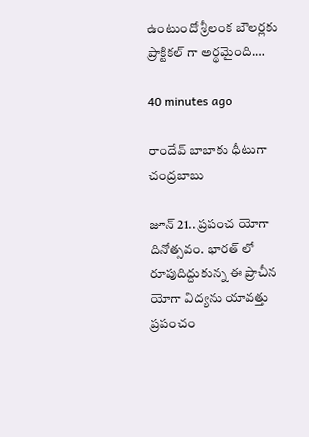ఉంటుందో శ్రీలంక బౌలర్లకు ప్రాక్టికల్ గా అర్థమైంది.…

40 minutes ago

రాందేవ్ బాబాకు ధీటుగా చంద్రబాబు

జూన్ 21.. ప్రపంచ యోగా దినోత్సవం. భారత్ లో రూపుదిద్దుకున్న ఈ ప్రాచీన యోగా విద్యను యావత్తు ప్రపంచం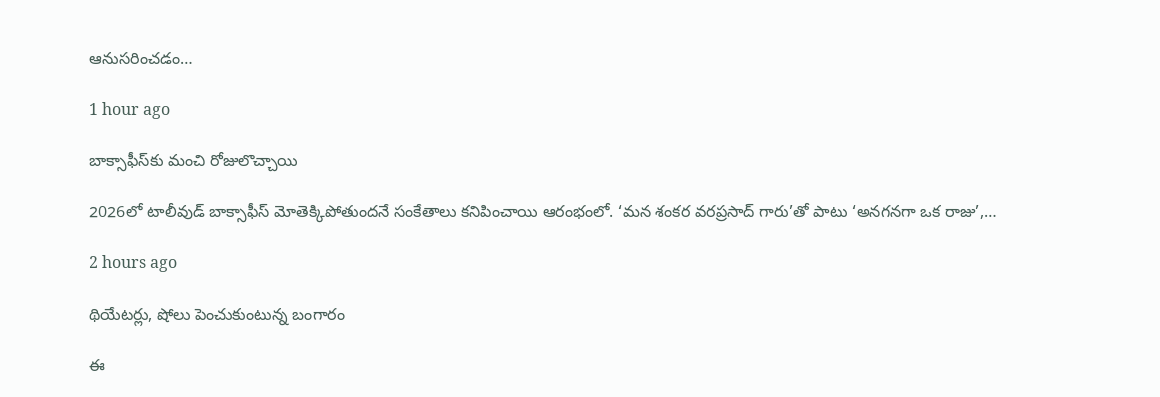ఆనుసరించడం…

1 hour ago

బాక్సాఫీస్‌కు మంచి రోజులొచ్చాయి

2026లో టాలీవుడ్ బాక్సాఫీస్ మోతెక్కిపోతుందనే సంకేతాలు కనిపించాయి ఆరంభంలో. ‘మన శంకర వరప్రసాద్ గారు’తో పాటు ‘అనగనగా ఒక రాజు’,…

2 hours ago

థియేట‌ర్లు, షోలు పెంచుకుంటున్న బంగారం

ఈ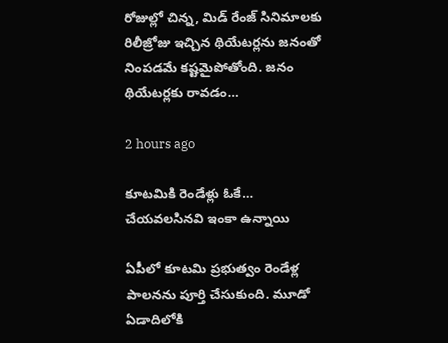రోజుల్లో చిన్న‌, మిడ్ రేంజ్ సినిమాల‌కు రిలీజ్రోజు ఇచ్చిన థియేట‌ర్ల‌ను జ‌నంతో నింప‌డ‌మే క‌ష్టమైపోతోంది. జ‌నం థియేట‌ర్ల‌కు రావ‌డం…

2 hours ago

కూట‌మికి రెండేళ్లు ఓకే… చేయవలసినవి ఇంకా ఉన్నాయి

ఏపీలో కూట‌మి ప్ర‌భుత్వం రెండేళ్ల పాల‌న‌ను పూర్తి చేసుకుంది. మూడో ఏడాదిలోకి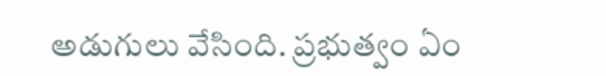అడుగులు వేసింది. ప్ర‌భుత్వం ఏం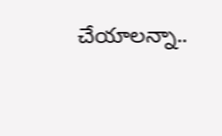చేయాల‌న్నా..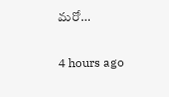మ‌రో…

4 hours ago